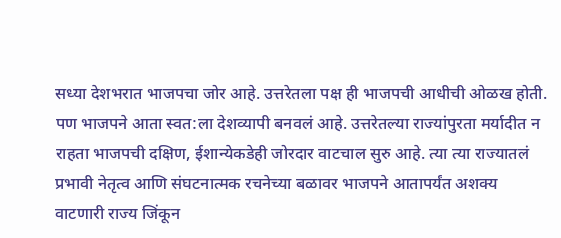सध्या देशभरात भाजपचा जोर आहे. उत्तरेतला पक्ष ही भाजपची आधीची ओळख होती. पण भाजपने आता स्वत:ला देशव्यापी बनवलं आहे. उत्तरेतल्या राज्यांपुरता मर्यादीत न राहता भाजपची दक्षिण, ईशान्येकडेही जोरदार वाटचाल सुरु आहे. त्या त्या राज्यातलं प्रभावी नेतृत्व आणि संघटनात्मक रचनेच्या बळावर भाजपने आतापर्यंत अशक्य वाटणारी राज्य जिंकून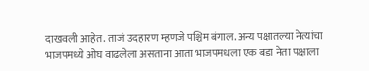दाखवली आहेत. ताजं उदहारण म्हणजे पश्चिम बंगाल. अन्य पक्षातल्या नेत्यांचा भाजपमध्ये ओघ वाढलेला असताना आता भाजपमधला एक बडा नेता पक्षाला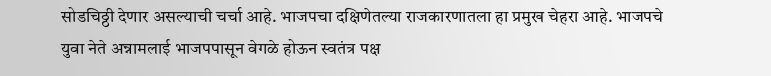सोडचिठ्ठी देणार असल्याची चर्चा आहे. भाजपचा दक्षिणेतल्या राजकारणातला हा प्रमुख चेहरा आहे. भाजपचे युवा नेते अन्नामलाई भाजपपासून वेगळे होऊन स्वतंत्र पक्ष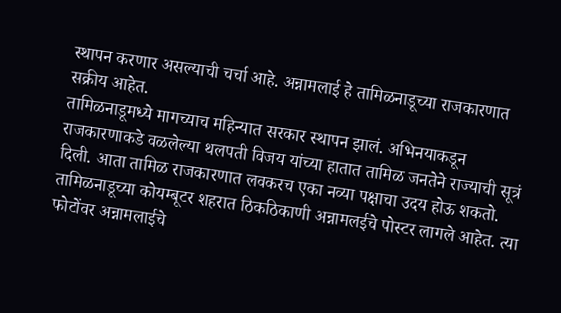स्थापन करणार असल्याची चर्चा आहे. अन्नामलाई हे तामिळनाडूच्या राजकारणात सक्रीय आहेत.
तामिळनाडूमध्ये मागच्याच महिन्यात सरकार स्थापन झालं. अभिनयाकडून राजकारणाकडे वळलेल्या थलपती विजय यांच्या हातात तामिळ जनतेने राज्याची सूत्रं दिली. आता तामिळ राजकारणात लवकरच एका नव्या पक्षाचा उदय होऊ शकतो. तामिळनाडूच्या कोयम्बूटर शहरात ठिकठिकाणी अन्नामलईचे पोस्टर लागले आहेत. त्या फोटोंवर अन्नामलाईचे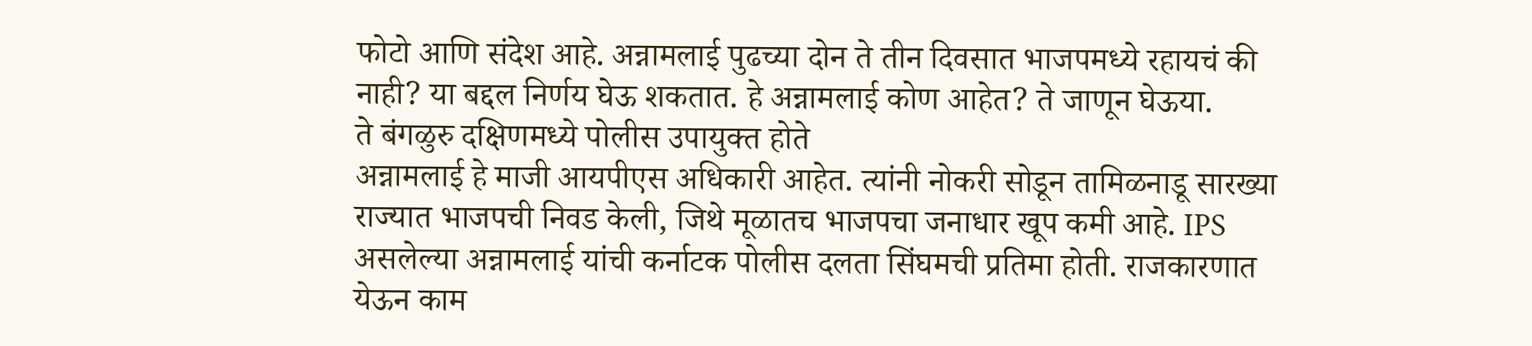फोटो आणि संदेश आहे. अन्नामलाई पुढच्या दोन ते तीन दिवसात भाजपमध्ये रहायचं की नाही? या बद्दल निर्णय घेऊ शकतात. हे अन्नामलाई कोण आहेत? ते जाणून घेऊया.
ते बंगळुरु दक्षिणमध्ये पोलीस उपायुक्त होते
अन्नामलाई हे माजी आयपीएस अधिकारी आहेत. त्यांनी नोकरी सोडून तामिळनाडू सारख्या राज्यात भाजपची निवड केली, जिथे मूळातच भाजपचा जनाधार खूप कमी आहे. IPS असलेल्या अन्नामलाई यांची कर्नाटक पोलीस दलता सिंघमची प्रतिमा होती. राजकारणात येऊन काम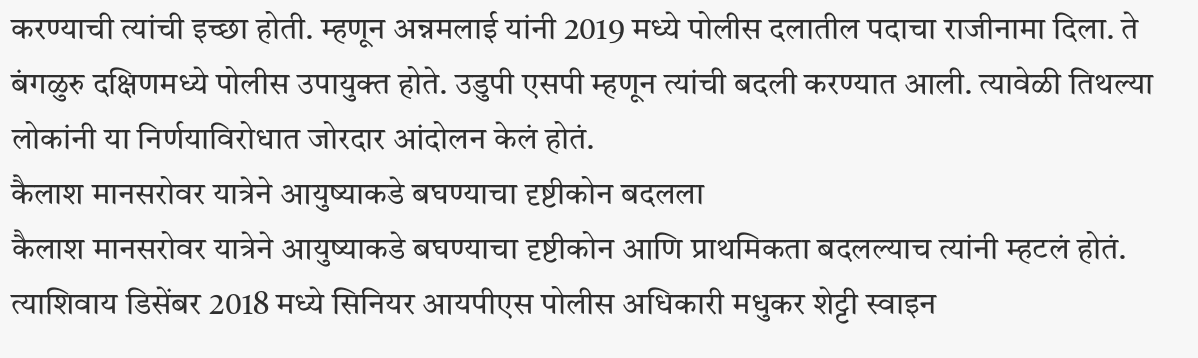करण्याची त्यांची इच्छा होती. म्हणून अन्नमलाई यांनी 2019 मध्ये पोलीस दलातील पदाचा राजीनामा दिला. ते बंगळुरु दक्षिणमध्ये पोलीस उपायुक्त होते. उडुपी एसपी म्हणून त्यांची बदली करण्यात आली. त्यावेळी तिथल्या लोकांनी या निर्णयाविरोधात जोरदार आंदोलन केलं होतं.
कैलाश मानसरोवर यात्रेने आयुष्याकडे बघण्याचा दृष्टीकोन बदलला
कैलाश मानसरोवर यात्रेने आयुष्याकडे बघण्याचा दृष्टीकोन आणि प्राथमिकता बदलल्याच त्यांनी म्हटलं होतं. त्याशिवाय डिसेंबर 2018 मध्ये सिनियर आयपीएस पोलीस अधिकारी मधुकर शेट्टी स्वाइन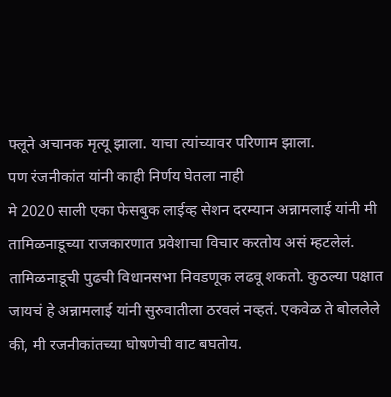फ्लूने अचानक मृत्यू झाला. याचा त्यांच्यावर परिणाम झाला.
पण रंजनीकांत यांनी काही निर्णय घेतला नाही
मे 2020 साली एका फेसबुक लाईव्ह सेशन दरम्यान अन्नामलाई यांनी मी तामिळनाडूच्या राजकारणात प्रवेशाचा विचार करतोय असं म्हटलेलं. तामिळनाडूची पुढची विधानसभा निवडणूक लढवू शकतो. कुठल्या पक्षात जायचं हे अन्नामलाई यांनी सुरुवातीला ठरवलं नव्हतं. एकवेळ ते बोललेले की, मी रजनीकांतच्या घोषणेची वाट बघतोय.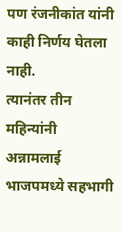पण रंजनीकांत यांनी काही निर्णय घेतला नाही.
त्यानंतर तीन महिन्यांनी अन्नामलाई भाजपमध्ये सहभागी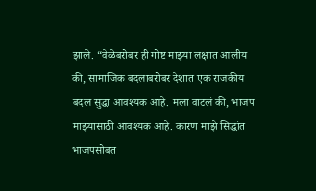झाले. “वेळेबरोबर ही गोष्ट माझ्या लक्षात आलीय की, सामाजिक बदलाबरोबर देशात एक राजकीय बदल सुद्धा आवश्यक आहे. मला वाटलं की, भाजप माझ्यासाठी आवश्यक आहे. कारण माझे सिद्धांत भाजपसोबत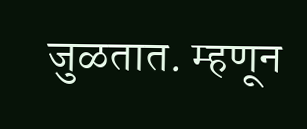जुळतात. म्हणून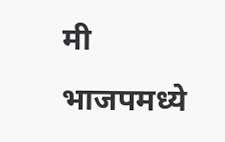मी भाजपमध्ये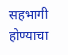सहभागी होण्याचा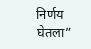निर्णय घेतला”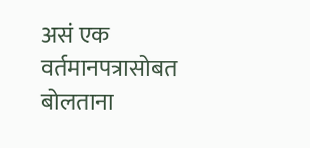असं एक वर्तमानपत्रासोबत बोलताना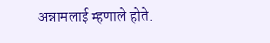अन्नामलाई म्हणाले होते.